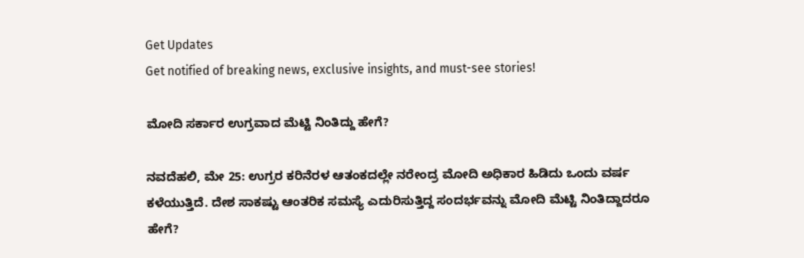Get Updates
Get notified of breaking news, exclusive insights, and must-see stories!

ಮೋದಿ ಸರ್ಕಾರ ಉಗ್ರವಾದ ಮೆಟ್ಟಿ ನಿಂತಿದ್ದು ಹೇಗೆ?

ನವದೆಹಲಿ, ಮೇ 25: ಉಗ್ರರ ಕರಿನೆರಳ ಆತಂಕದಲ್ಲೇ ನರೇಂದ್ರ ಮೋದಿ ಅಧಿಕಾರ ಹಿಡಿದು ಒಂದು ವರ್ಷ ಕಳೆಯುತ್ತಿದೆ. ದೇಶ ಸಾಕಷ್ಟು ಆಂತರಿಕ ಸಮಸ್ಯೆ ಎದುರಿಸುತ್ತಿದ್ದ ಸಂದರ್ಭವನ್ನು ಮೋದಿ ಮೆಟ್ಟಿ ನಿಂತಿದ್ದಾದರೂ ಹೇಗೆ?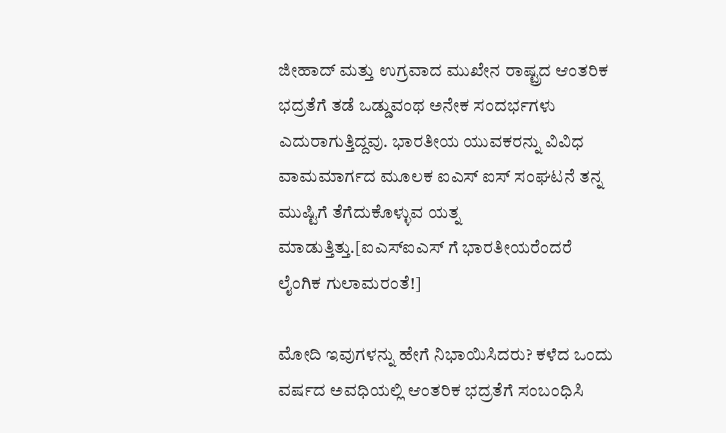ಜೀಹಾದ್ ಮತ್ತು ಉಗ್ರವಾದ ಮುಖೇನ ರಾಷ್ಟ್ರದ ಆಂತರಿಕ ಭದ್ರತೆಗೆ ತಡೆ ಒಡ್ಡುವಂಥ ಅನೇಕ ಸಂದರ್ಭಗಳು ಎದುರಾಗುತ್ತಿದ್ದವು. ಭಾರತೀಯ ಯುವಕರನ್ನು ವಿವಿಧ ವಾಮಮಾರ್ಗದ ಮೂಲಕ ಐಎಸ್ ಐಸ್ ಸಂಘಟನೆ ತನ್ನ ಮುಷ್ಟಿಗೆ ತೆಗೆದುಕೊಳ್ಳುವ ಯತ್ನ ಮಾಡುತ್ತಿತ್ತು.[ಐಎಸ್ಐಎಸ್ ಗೆ ಭಾರತೀಯರೆಂದರೆ ಲೈಂಗಿಕ ಗುಲಾಮರಂತೆ!]

ಮೋದಿ ಇವುಗಳನ್ನು ಹೇಗೆ ನಿಭಾಯಿಸಿದರು? ಕಳೆದ ಒಂದು ವರ್ಷದ ಅವಧಿಯಲ್ಲಿ ಆಂತರಿಕ ಭದ್ರತೆಗೆ ಸಂಬಂಧಿಸಿ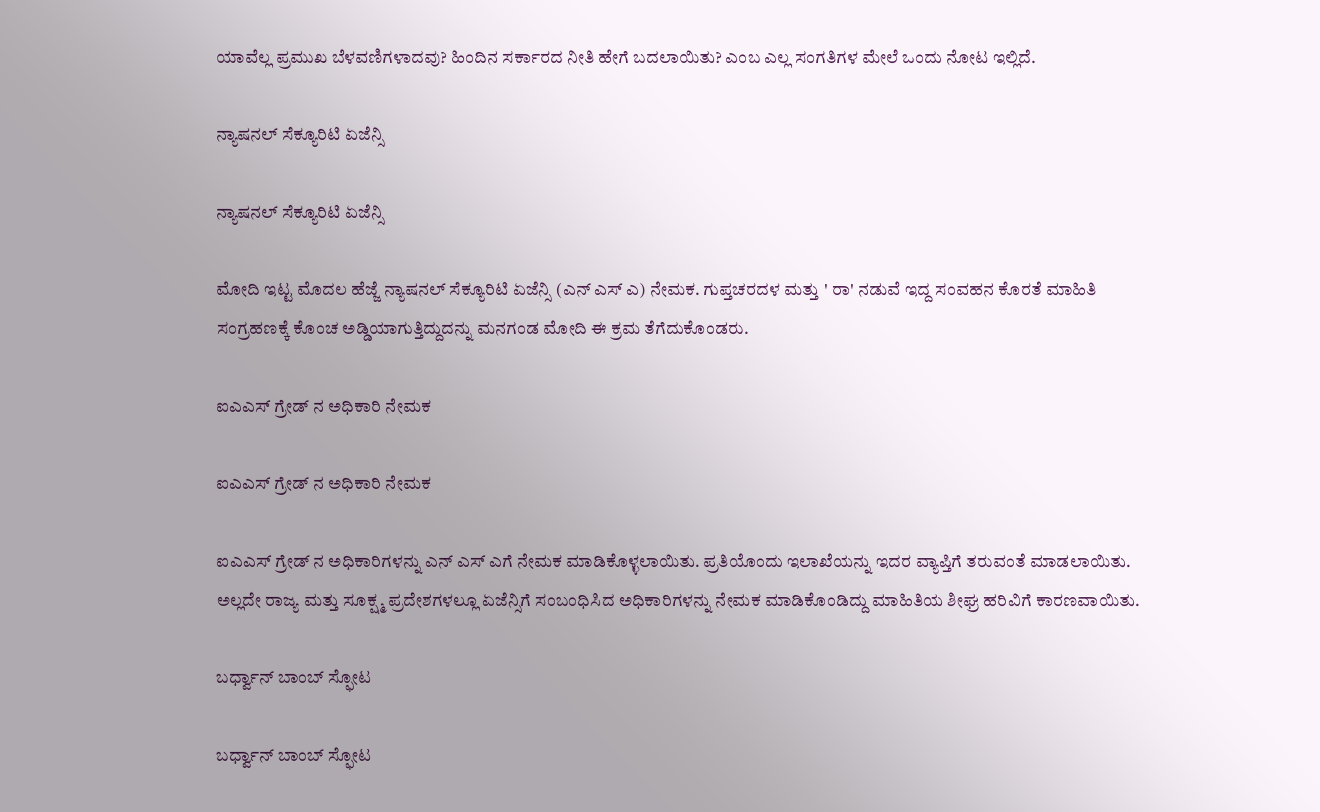ಯಾವೆಲ್ಲ ಪ್ರಮುಖ ಬೆಳವಣಿಗಳಾದವು? ಹಿಂದಿನ ಸರ್ಕಾರದ ನೀತಿ ಹೇಗೆ ಬದಲಾಯಿತು? ಎಂಬ ಎಲ್ಲ ಸಂಗತಿಗಳ ಮೇಲೆ ಒಂದು ನೋಟ ಇಲ್ಲಿದೆ.

ನ್ಯಾಷನಲ್ ಸೆಕ್ಯೂರಿಟಿ ಏಜೆನ್ಸಿ

ನ್ಯಾಷನಲ್ ಸೆಕ್ಯೂರಿಟಿ ಏಜೆನ್ಸಿ

ಮೋದಿ ಇಟ್ಟ ಮೊದಲ ಹೆಜ್ಜೆ ನ್ಯಾಷನಲ್ ಸೆಕ್ಯೂರಿಟಿ ಏಜೆನ್ಸಿ (ಎನ್ ಎಸ್ ಎ) ನೇಮಕ. ಗುಪ್ತಚರದಳ ಮತ್ತು ' ರಾ' ನಡುವೆ ಇದ್ದ ಸಂವಹನ ಕೊರತೆ ಮಾಹಿತಿ ಸಂಗ್ರಹಣಕ್ಕೆ ಕೊಂಚ ಅಡ್ಡಿಯಾಗುತ್ತಿದ್ದುದನ್ನು ಮನಗಂಡ ಮೋದಿ ಈ ಕ್ರಮ ತೆಗೆದುಕೊಂಡರು.

ಐಎಎಸ್ ಗ್ರೇಡ್‌ ನ ಅಧಿಕಾರಿ ನೇಮಕ

ಐಎಎಸ್ ಗ್ರೇಡ್‌ ನ ಅಧಿಕಾರಿ ನೇಮಕ

ಐಎಎಸ್ ಗ್ರೇಡ್‌ ನ ಅಧಿಕಾರಿಗಳನ್ನು ಎನ್ ಎಸ್ ಎಗೆ ನೇಮಕ ಮಾಡಿಕೊಳ್ಳಲಾಯಿತು. ಪ್ರತಿಯೊಂದು ಇಲಾಖೆಯನ್ನು ಇದರ ವ್ಯಾಪ್ತಿಗೆ ತರುವಂತೆ ಮಾಡಲಾಯಿತು. ಅಲ್ಲದೇ ರಾಜ್ಯ ಮತ್ತು ಸೂಕ್ಷ್ಮ ಪ್ರದೇಶಗಳಲ್ಲೂ ಏಜೆನ್ಸಿಗೆ ಸಂಬಂಧಿಸಿದ ಅಧಿಕಾರಿಗಳನ್ನು ನೇಮಕ ಮಾಡಿಕೊಂಡಿದ್ದು ಮಾಹಿತಿಯ ಶೀಘ್ರ ಹರಿವಿಗೆ ಕಾರಣವಾಯಿತು.

ಬರ್ಧ್ವಾನ್ ಬಾಂಬ್ ಸ್ಫೋಟ

ಬರ್ಧ್ವಾನ್ ಬಾಂಬ್ ಸ್ಫೋಟ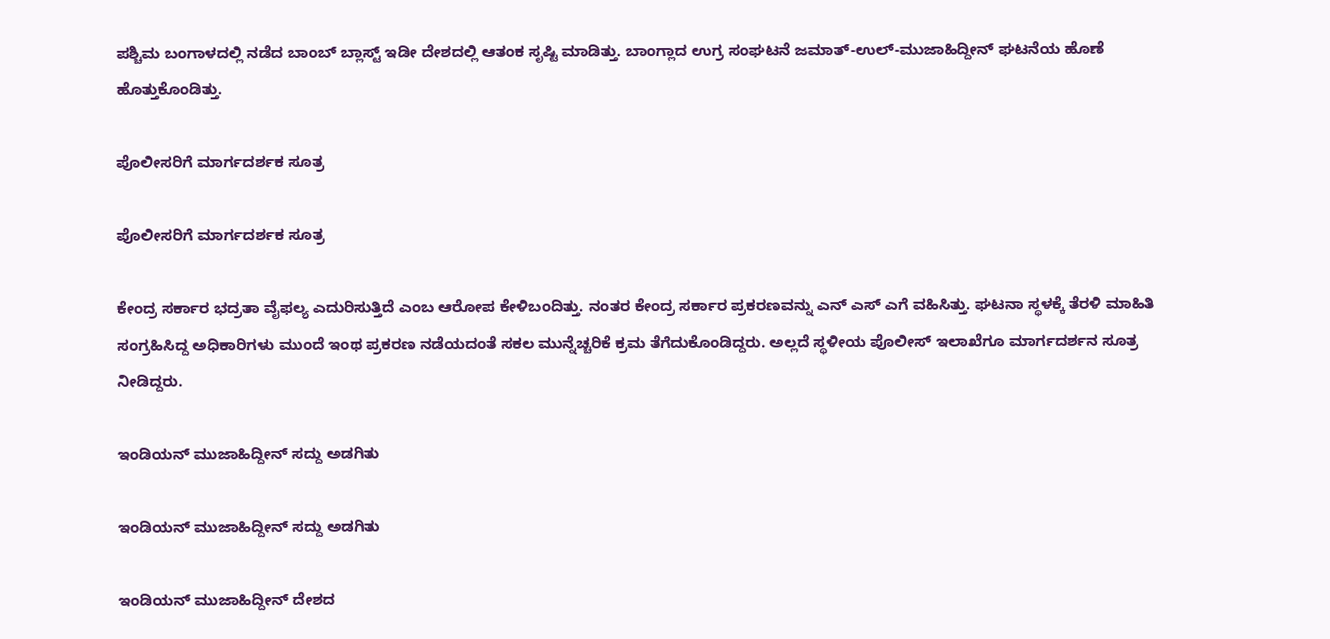ಪಶ್ಚಿಮ ಬಂಗಾಳದಲ್ಲಿ ನಡೆದ ಬಾಂಬ್ ಬ್ಲಾಸ್ಟ್ ಇಡೀ ದೇಶದಲ್ಲಿ ಆತಂಕ ಸೃಷ್ಟಿ ಮಾಡಿತ್ತು. ಬಾಂಗ್ಲಾದ ಉಗ್ರ ಸಂಘಟನೆ ಜಮಾತ್-ಉಲ್-ಮುಜಾಹಿದ್ದೀನ್ ಘಟನೆಯ ಹೊಣೆ ಹೊತ್ತುಕೊಂಡಿತ್ತು.

ಪೊಲೀಸರಿಗೆ ಮಾರ್ಗದರ್ಶಕ ಸೂತ್ರ

ಪೊಲೀಸರಿಗೆ ಮಾರ್ಗದರ್ಶಕ ಸೂತ್ರ

ಕೇಂದ್ರ ಸರ್ಕಾರ ಭದ್ರತಾ ವೈಫಲ್ಯ ಎದುರಿಸುತ್ತಿದೆ ಎಂಬ ಆರೋಪ ಕೇಳಿಬಂದಿತ್ತು. ನಂತರ ಕೇಂದ್ರ ಸರ್ಕಾರ ಪ್ರಕರಣವನ್ನು ಎನ್ ಎಸ್ ಎಗೆ ವಹಿಸಿತ್ತು. ಘಟನಾ ಸ್ಥಳಕ್ಕೆ ತೆರಳಿ ಮಾಹಿತಿ ಸಂಗ್ರಹಿಸಿದ್ದ ಅಧಿಕಾರಿಗಳು ಮುಂದೆ ಇಂಥ ಪ್ರಕರಣ ನಡೆಯದಂತೆ ಸಕಲ ಮುನ್ನೆಚ್ಚರಿಕೆ ಕ್ರಮ ತೆಗೆದುಕೊಂಡಿದ್ದರು. ಅಲ್ಲದೆ ಸ್ಥಳೀಯ ಪೊಲೀಸ್ ಇಲಾಖೆಗೂ ಮಾರ್ಗದರ್ಶನ ಸೂತ್ರ ನೀಡಿದ್ದರು.

ಇಂಡಿಯನ್ ಮುಜಾಹಿದ್ದೀನ್ ಸದ್ದು ಅಡಗಿತು

ಇಂಡಿಯನ್ ಮುಜಾಹಿದ್ದೀನ್ ಸದ್ದು ಅಡಗಿತು

ಇಂಡಿಯನ್ ಮುಜಾಹಿದ್ದೀನ್ ದೇಶದ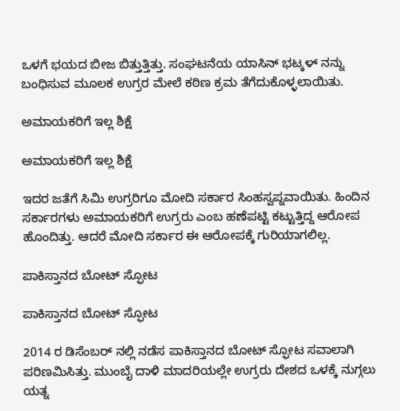ಒಳಗೆ ಭಯದ ಬೀಜ ಬಿತ್ತುತ್ತಿತ್ತು. ಸಂಘಟನೆಯ ಯಾಸಿನ್ ಭಟ್ಕಳ್ ನನ್ನು ಬಂಧಿಸುವ ಮೂಲಕ ಉಗ್ರರ ಮೇಲೆ ಕಠಿಣ ಕ್ರಮ ತೆಗೆದುಕೊಳ್ಳಲಾಯಿತು.

ಅಮಾಯಕರಿಗೆ ಇಲ್ಲ ಶಿಕ್ಷೆ

ಅಮಾಯಕರಿಗೆ ಇಲ್ಲ ಶಿಕ್ಷೆ

ಇದರ ಜತೆಗೆ ಸಿಮಿ ಉಗ್ರರಿಗೂ ಮೋದಿ ಸರ್ಕಾರ ಸಿಂಹಸ್ವಪ್ನವಾಯಿತು. ಹಿಂದಿನ ಸರ್ಕಾರಗಳು ಅಮಾಯಕರಿಗೆ ಉಗ್ರರು ಎಂಬ ಹಣೆಪಟ್ಟಿ ಕಟ್ಟುತ್ತಿದ್ದ ಆರೋಪ ಹೊಂದಿತ್ತು. ಆದರೆ ಮೋದಿ ಸರ್ಕಾರ ಈ ಆರೋಪಕ್ಕೆ ಗುರಿಯಾಗಲಿಲ್ಲ.

ಪಾಕಿಸ್ತಾನದ ಬೋಟ್ ಸ್ಫೋಟ

ಪಾಕಿಸ್ತಾನದ ಬೋಟ್ ಸ್ಫೋಟ

2014 ರ ಡಿಸೆಂಬರ್ ನಲ್ಲಿ ನಡೆಸ ಪಾಕಿಸ್ತಾನದ ಬೋಟ್ ಸ್ಫೋಟ ಸವಾಲಾಗಿ ಪರಿಣಮಿಸಿತ್ತು. ಮುಂಬೈ ದಾಳಿ ಮಾದರಿಯಲ್ಲೇ ಉಗ್ರರು ದೇಶದ ಒಳಕ್ಕೆ ನುಗ್ಗಲು ಯತ್ನ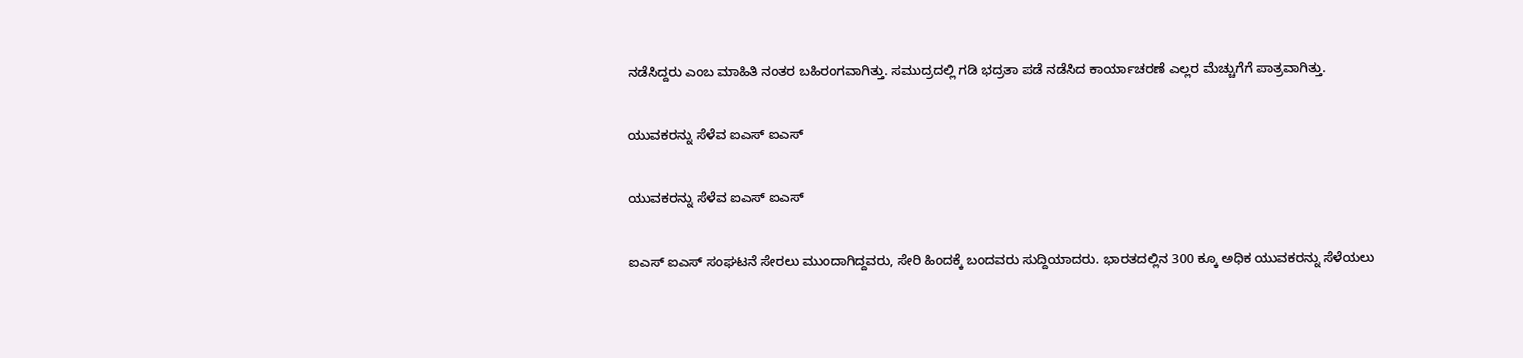ನಡೆಸಿದ್ದರು ಎಂಬ ಮಾಹಿತಿ ನಂತರ ಬಹಿರಂಗವಾಗಿತ್ತು. ಸಮುದ್ರದಲ್ಲಿ ಗಡಿ ಭದ್ರತಾ ಪಡೆ ನಡೆಸಿದ ಕಾರ್ಯಾಚರಣೆ ಎಲ್ಲರ ಮೆಚ್ಚುಗೆಗೆ ಪಾತ್ರವಾಗಿತ್ತು.

ಯುವಕರನ್ನು ಸೆಳೆವ ಐಎಸ್ ಐಎಸ್

ಯುವಕರನ್ನು ಸೆಳೆವ ಐಎಸ್ ಐಎಸ್

ಐಎಸ್ ಐಎಸ್ ಸಂಘಟನೆ ಸೇರಲು ಮುಂದಾಗಿದ್ದವರು, ಸೇರಿ ಹಿಂದಕ್ಕೆ ಬಂದವರು ಸುದ್ದಿಯಾದರು. ಭಾರತದಲ್ಲಿನ 300 ಕ್ಕೂ ಅಧಿಕ ಯುವಕರನ್ನು ಸೆಳೆಯಲು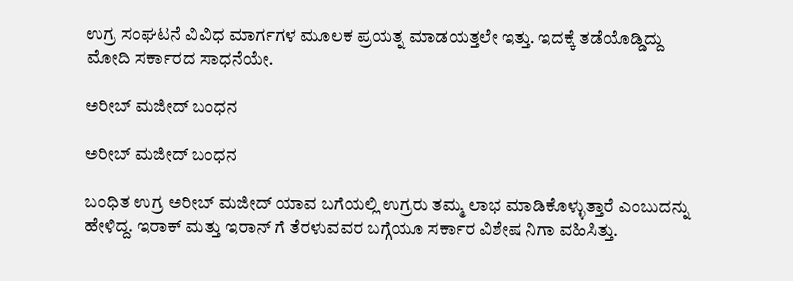ಉಗ್ರ ಸಂಘಟನೆ ವಿವಿಧ ಮಾರ್ಗಗಳ ಮೂಲಕ ಪ್ರಯತ್ನ ಮಾಡಯತ್ತಲೇ ಇತ್ತು. ಇದಕ್ಕೆ ತಡೆಯೊಡ್ಡಿದ್ದು ಮೋದಿ ಸರ್ಕಾರದ ಸಾಧನೆಯೇ.

ಅರೀಬ್ ಮಜೀದ್ ಬಂಧನ

ಅರೀಬ್ ಮಜೀದ್ ಬಂಧನ

ಬಂಧಿತ ಉಗ್ರ ಅರೀಬ್ ಮಜೀದ್ ಯಾವ ಬಗೆಯಲ್ಲಿ ಉಗ್ರರು ತಮ್ಮ ಲಾಭ ಮಾಡಿಕೊಳ್ಳುತ್ತಾರೆ ಎಂಬುದನ್ನು ಹೇಳಿದ್ದ. ಇರಾಕ್ ಮತ್ತು ಇರಾನ್ ಗೆ ತೆರಳುವವರ ಬಗ್ಗೆಯೂ ಸರ್ಕಾರ ವಿಶೇಷ ನಿಗಾ ವಹಿಸಿತ್ತು.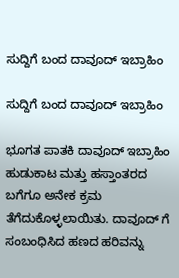ಸುದ್ದಿಗೆ ಬಂದ ದಾವೂದ್ ಇಬ್ರಾಹಿಂ

ಸುದ್ದಿಗೆ ಬಂದ ದಾವೂದ್ ಇಬ್ರಾಹಿಂ

ಭೂಗತ ಪಾತಕಿ ದಾವೂದ್ ಇಬ್ರಾಹಿಂ ಹುಡುಕಾಟ ಮತ್ತು ಹಸ್ತಾಂತರದ ಬಗೆಗೂ ಅನೇಕ ಕ್ರಮ ತೆಗೆದುಕೊಳ್ಳಲಾಯಿತು. ದಾವೂದ್ ಗೆ ಸಂಬಂಧಿಸಿದ ಹಣದ ಹರಿವನ್ನು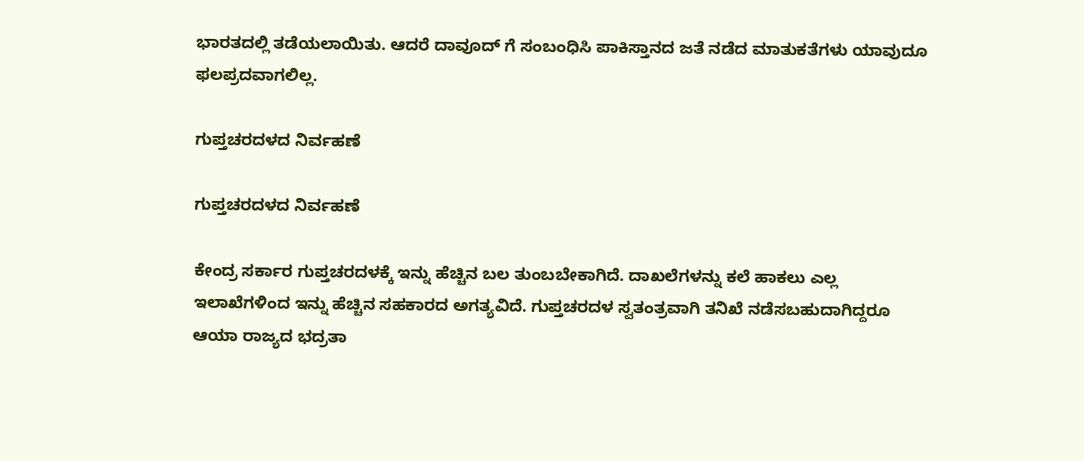ಭಾರತದಲ್ಲಿ ತಡೆಯಲಾಯಿತು. ಆದರೆ ದಾವೂದ್ ಗೆ ಸಂಬಂಧಿಸಿ ಪಾಕಿಸ್ತಾನದ ಜತೆ ನಡೆದ ಮಾತುಕತೆಗಳು ಯಾವುದೂ ಫಲಪ್ರದವಾಗಲಿಲ್ಲ.

ಗುಪ್ತಚರದಳದ ನಿರ್ವಹಣೆ

ಗುಪ್ತಚರದಳದ ನಿರ್ವಹಣೆ

ಕೇಂದ್ರ ಸರ್ಕಾರ ಗುಪ್ತಚರದಳಕ್ಕೆ ಇನ್ನು ಹೆಚ್ಚಿನ ಬಲ ತುಂಬಬೇಕಾಗಿದೆ. ದಾಖಲೆಗಳನ್ನು ಕಲೆ ಹಾಕಲು ಎಲ್ಲ ಇಲಾಖೆಗಳಿಂದ ಇನ್ನು ಹೆಚ್ಚಿನ ಸಹಕಾರದ ಅಗತ್ಯವಿದೆ. ಗುಪ್ತಚರದಳ ಸ್ವತಂತ್ರವಾಗಿ ತನಿಖೆ ನಡೆಸಬಹುದಾಗಿದ್ದರೂ ಆಯಾ ರಾಜ್ಯದ ಭದ್ರತಾ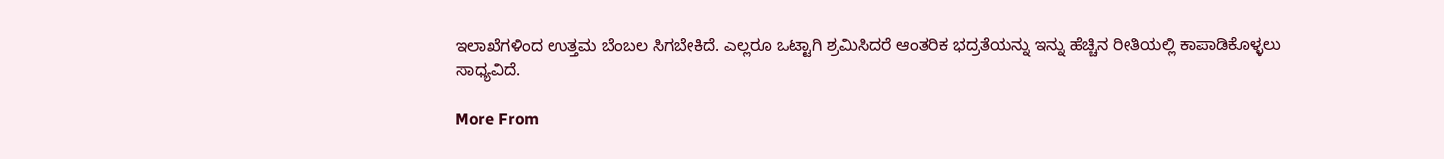ಇಲಾಖೆಗಳಿಂದ ಉತ್ತಮ ಬೆಂಬಲ ಸಿಗಬೇಕಿದೆ. ಎಲ್ಲರೂ ಒಟ್ಟಾಗಿ ಶ್ರಮಿಸಿದರೆ ಆಂತರಿಕ ಭದ್ರತೆಯನ್ನು ಇನ್ನು ಹೆಚ್ಚಿನ ರೀತಿಯಲ್ಲಿ ಕಾಪಾಡಿಕೊಳ್ಳಲು ಸಾಧ್ಯವಿದೆ.

More From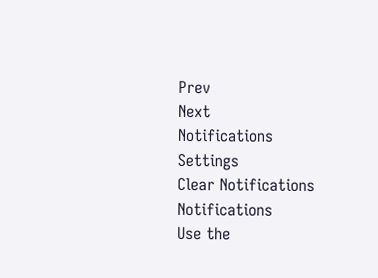Prev
Next
Notifications
Settings
Clear Notifications
Notifications
Use the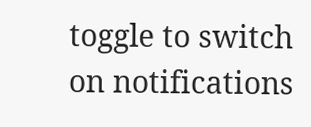toggle to switch on notifications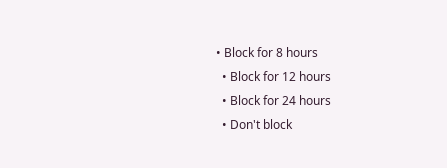• Block for 8 hours
  • Block for 12 hours
  • Block for 24 hours
  • Don't block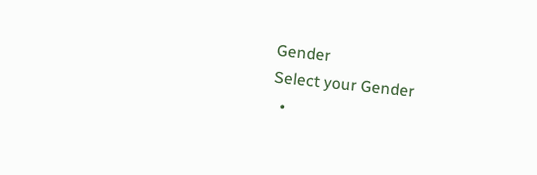Gender
Select your Gender
  •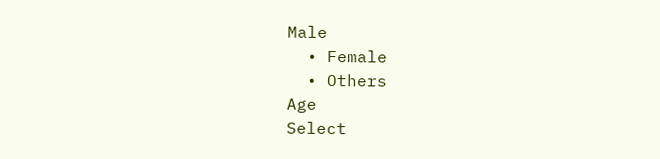Male
  • Female
  • Others
Age
Select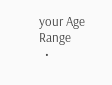your Age Range
  •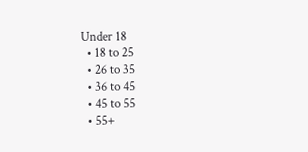Under 18
  • 18 to 25
  • 26 to 35
  • 36 to 45
  • 45 to 55
  • 55+